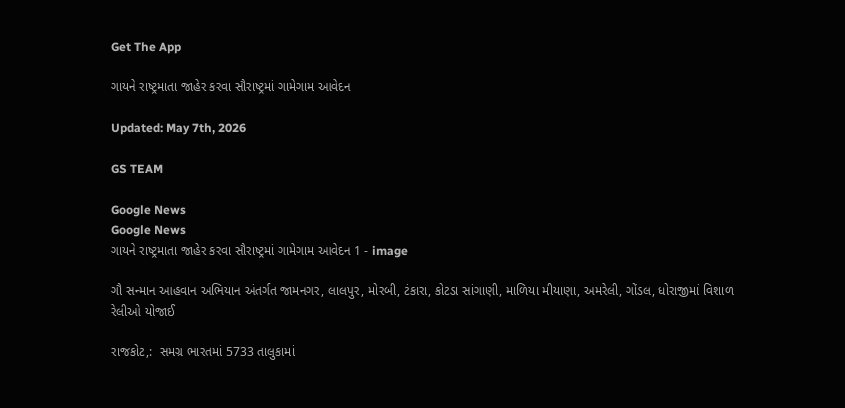Get The App

ગાયને રાષ્ટ્રમાતા જાહેર કરવા સૌરાષ્ટ્રમાં ગામેગામ આવેદન

Updated: May 7th, 2026

GS TEAM

Google News
Google News
ગાયને રાષ્ટ્રમાતા જાહેર કરવા સૌરાષ્ટ્રમાં ગામેગામ આવેદન 1 - image

ગૌ સન્માન આહવાન અભિયાન અંતર્ગત જામનગર, લાલપુર, મોરબી, ટંકારા, કોટડા સાંગાણી, માળિયા મીયાણા, અમરેલી, ગોંડલ, ધોરાજીમાં વિશાળ રેલીઓ યોજાઈ

રાજકોટ,:  સમગ્ર ભારતમાં 5733 તાલુકામાં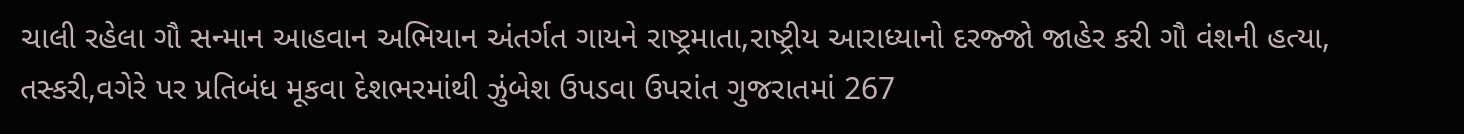ચાલી રહેલા ગૌ સન્માન આહવાન અભિયાન અંતર્ગત ગાયને રાષ્ટ્રમાતા,રાષ્ટ્રીય આરાધ્યાનો દરજ્જો જાહેર કરી ગૌ વંશની હત્યા, તસ્કરી,વગેરે પર પ્રતિબંધ મૂકવા દેશભરમાંથી ઝુંબેશ ઉપડવા ઉપરાંત ગુજરાતમાં 267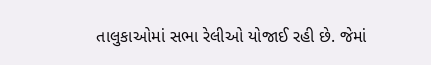તાલુકાઓમાં સભા રેલીઓ યોજાઈ રહી છે. જેમાં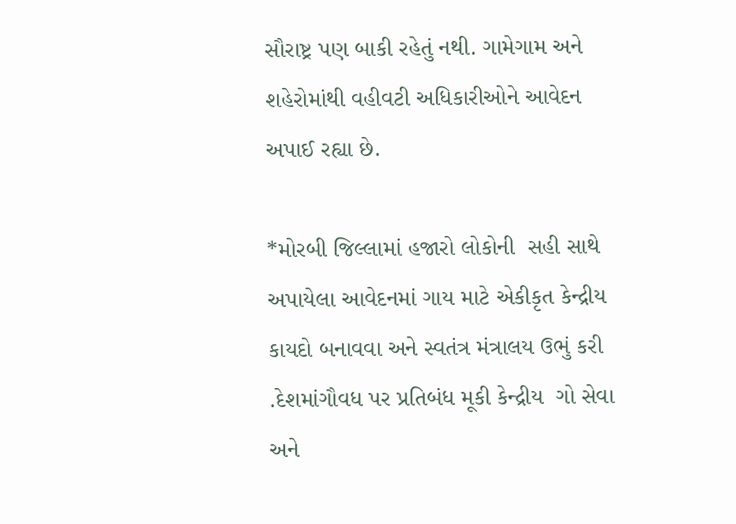સૌરાષ્ટ્ર પણ બાકી રહેતું નથી. ગામેગામ અને શહેરોમાંથી વહીવટી અધિકારીઓને આવેદન અપાઈ રહ્યા છે.

*મોરબી જિલ્લામાં હજારો લોકોની  સહી સાથે અપાયેલા આવેદનમાં ગાય માટે એકીકૃત કેન્દ્રીય કાયદો બનાવવા અને સ્વતંત્ર મંત્રાલય ઉભું કરી .દેશમાંગૌવધ પર પ્રતિબંધ મૂકી કેન્દ્રીય  ગો સેવા અને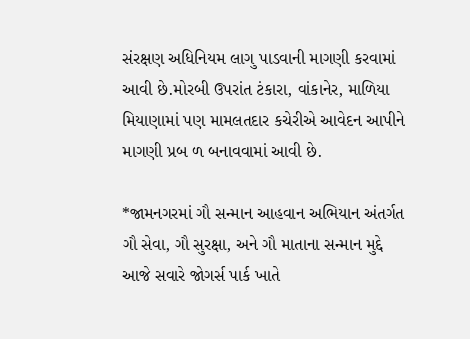સંરક્ષણ અધિનિયમ લાગુ પાડવાની માગણી કરવામાં આવી છે.મોરબી ઉપરાંત ટંકારા, વાંકાનેર, માળિયા મિયાણામાં પણ મામલતદાર કચેરીએ આવેદન આપીને માગણી પ્રબ ળ બનાવવામાં આવી છે.

*જામનગરમાં ગૌ સન્માન આહવાન અભિયાન અંતર્ગત ગૌ સેવા, ગૌ સુરક્ષા, અને ગૌ માતાના સન્માન મુદ્દે આજે સવારે જોગર્સ પાર્ક ખાતે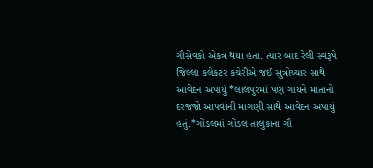ગૌસેવકો એકત્ર થયા હતા. ત્યાર બાદ રેલી સ્વરૂપે જિલ્લા કલેકટર કચેરીએ જઈ સુત્રોચ્ચાર સાથે આવેદન અપાયું *લાલપુરમાં પણ ગાયને માતાનો દરજજો આપવાની માગણી સાથે આવેદન અપાયું હતું.*ગોંડલમાં ગોંડલ તાલુકાના ગૌ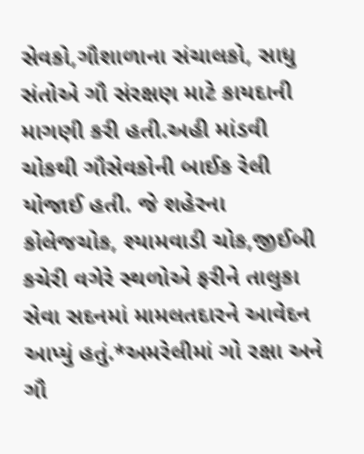સેવકો,ગૌશાળાના સંચાલકો, સાધુ સંતોએ ગૌ સંરક્ષણ માટે કાયદાની માગણી કરી હતી.અહી માંડવી ચોકથી ગૌસેવકોની બાઈક રેલી યોજાઈ હતી. જે શહેરના કોલેજચોક, શ્યામવાડી ચોક,જીઈબી કચેરી વગેરે સ્થળોએ ફરીને તાલુકા સેવા સદનમાં મામલતદારને આવેદન આપ્યું હતું.*અમરેલીમાં ગો રક્ષા અને ગૌ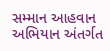સમ્માન આહવાન અભિયાન અંતર્ગત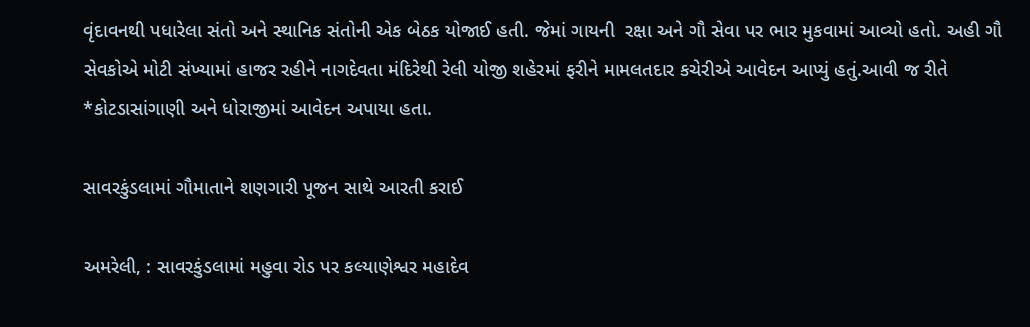વૃંદાવનથી પધારેલા સંતો અને સ્થાનિક સંતોની એક બેઠક યોજાઈ હતી. જેમાં ગાયની  રક્ષા અને ગૌ સેવા પર ભાર મુકવામાં આવ્યો હતો. અહી ગૌ સેવકોએ મોટી સંખ્યામાં હાજર રહીને નાગદેવતા મંદિરેથી રેલી યોજી શહેરમાં ફરીને મામલતદાર કચેરીએ આવેદન આપ્યું હતું.આવી જ રીતે *કોટડાસાંગાણી અને ધોરાજીમાં આવેદન અપાયા હતા.

સાવરકુંડલામાં ગૌમાતાને શણગારી પૂજન સાથે આરતી કરાઈ

અમરેલી, : સાવરકુંડલામાં મહુવા રોડ પર કલ્યાણેશ્વર મહાદેવ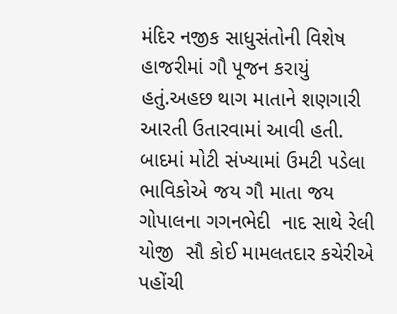મંદિર નજીક સાધુસંતોની વિશેષ હાજરીમાં ગૌ પૂજન કરાયું હતું.અહછ થાગ માતાને શણગારી આરતી ઉતારવામાં આવી હતી. બાદમાં મોટી સંખ્યામાં ઉમટી પડેલા ભાવિકોએ જય ગૌ માતા જય ગોપાલના ગગનભેદી  નાદ સાથે રેલી યોજી  સૌ કોઈ મામલતદાર કચેરીએ પહોંચી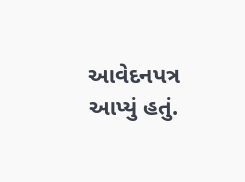આવેદનપત્ર આપ્યું હતું.